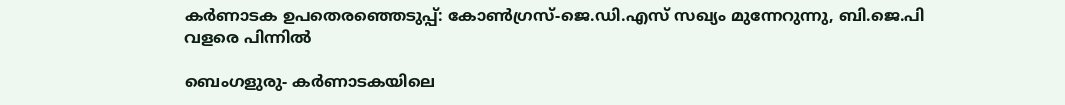കര്‍ണാടക ഉപതെരഞ്ഞെടുപ്പ്: കോണ്‍ഗ്രസ്-ജെ.ഡി.എസ് സഖ്യം മുന്നേറുന്നു, ബി.ജെ.പി വളരെ പിന്നില്‍

ബെംഗളുരു- കര്‍ണാടകയിലെ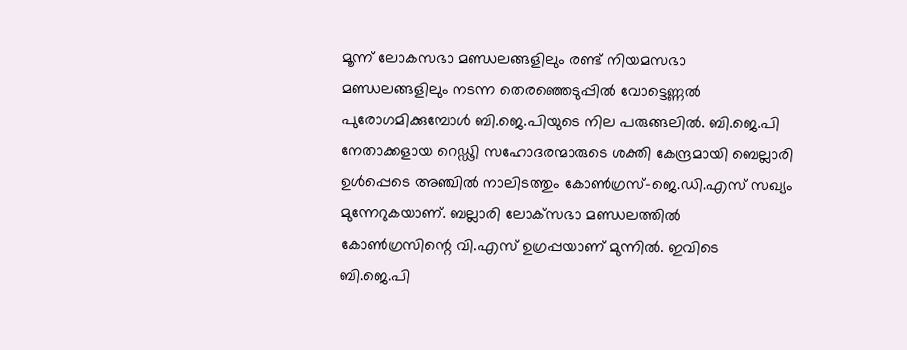മൂന്ന് ലോകസഭാ മണ്ഡലങ്ങളിലും രണ്ട് നിയമസഭാ മണ്ഡലങ്ങളിലും നടന്ന തെരഞ്ഞെടുപ്പില്‍ വോട്ടെണ്ണല്‍ പുരോഗമിക്കുമ്പോള്‍ ബി.ജെ.പിയുടെ നില പരുങ്ങലില്‍. ബി.ജെ.പി നേതാക്കളായ റെഡ്ഢി സഹോദരന്മാരുടെ ശക്തി കേന്ദ്രമായി ബെല്ലാരി ഉള്‍പ്പെടെ അഞ്ചില്‍ നാലിടത്തും കോണ്‍ഗ്രസ്-ജെ.ഡി.എസ് സഖ്യം മുന്നേറുകയാണ്. ബല്ലാരി ലോക്‌സഭാ മണ്ഡലത്തില്‍ കോണ്‍ഗ്രസിന്റെ വി.എസ് ഉഗ്രപ്പയാണ് മുന്നില്‍. ഇവിടെ ബി.ജെ.പി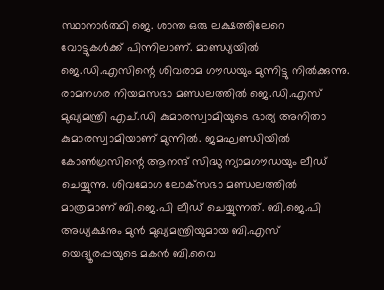സ്ഥാനാര്‍ത്ഥി ജെ. ശാന്ത ഒരു ലക്ഷത്തിലേറെ വോട്ടുകള്‍ക്ക് പിന്നിലാണ്. മാണ്ഡ്യയില്‍ ജെ.ഡി.എസിന്റെ ശിവരാമ ഗൗഡയും മുന്നിട്ടു നില്‍ക്കുന്നു. രാമനഗര നിയമസഭാ മണ്ഡലത്തില്‍ ജെ.ഡി.എസ് മുഖ്യമന്ത്രി എച്.ഡി കുമാരസ്വാമിയുടെ ഭാര്യ അനിതാ കുമാരസ്വാമിയാണ് മുന്നില്‍. ജമഘണ്ഡിയില്‍ കോണ്‍ഗ്രസിന്റെ ആനന്ദ് സിദ്ധു ന്യാമഗൗഡയും ലീഡ് ചെയ്യുന്നു. ശിവമോഗ ലോക്‌സഭാ മണ്ഡലത്തില്‍ മാത്രമാണ് ബി.ജെ.പി ലീഡ് ചെയ്യുന്നത്. ബി.ജെ.പി അധ്യക്ഷനും മുന്‍ മുഖ്യമന്ത്രിയുമായ ബി.എസ് യെദ്യൂരപ്പയുടെ മകന്‍ ബി.വൈ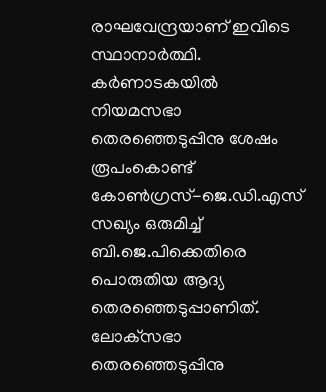രാഘവേന്ദ്രയാണ് ഇവിടെ സ്ഥാനാര്‍ത്ഥി. കര്‍ണാടകയില്‍ നിയമസഭാ തെരഞ്ഞെടുപ്പിനു ശേഷം രൂപംകൊണ്ട് കോണ്‍ഗ്രസ്-ജെ.ഡി.എസ് സഖ്യം ഒരുമിച്ച് ബി.ജെ.പിക്കെതിരെ പൊരുതിയ ആദ്യ തെരഞ്ഞെടുപ്പാണിത്. ലോക്‌സഭാ തെരഞ്ഞെടുപ്പിനു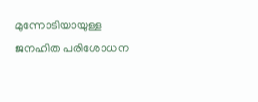മുന്നോടിയായുള്ള ജനഹിത പരിശോധന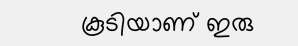കൂടിയാണ് ഇരു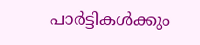പാര്‍ട്ടികള്‍ക്കും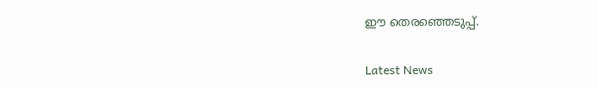ഈ തെരഞ്ഞെടുപ്പ്.


Latest News